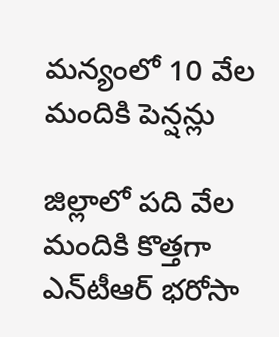మన్యంలో 10 వేల మందికి పెన్షన్లు

జిల్లాలో పది వేల మందికి కొత్తగా ఎన్‌టీఆర్‌ భరోసా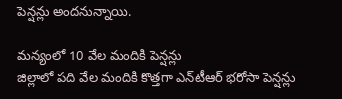పెన్షన్లు అందనున్నాయి.

మన్యంలో 10 వేల మందికి పెన్షన్లు
జిల్లాలో పది వేల మందికి కొత్తగా ఎన్‌టీఆర్‌ భరోసా పెన్షన్లు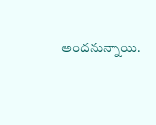అందనున్నాయి.